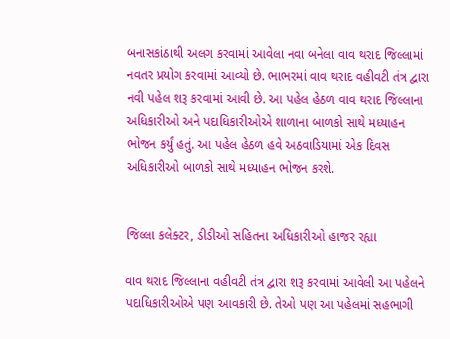બનાસકાંઠાથી અલગ કરવામાં આવેલા નવા બનેલા વાવ થરાદ જિલ્લામાં નવતર પ્રયોગ કરવામાં આવ્યો છે. ભાભરમાં વાવ થરાદ વહીવટી તંત્ર દ્વારા નવી પહેલ શરૂ કરવામાં આવી છે. આ પહેલ હેઠળ વાવ થરાદ જિલ્લાના અધિકારીઓ અને પદાધિકારીઓએ શાળાના બાળકો સાથે મધ્યાહન ભોજન કર્યું હતું. આ પહેલ હેઠળ હવે અઠવાડિયામાં એક દિવસ અધિકારીઓ બાળકો સાથે મધ્યાહન ભોજન કરશે.


જિલ્લા કલેક્ટર, ડીડીઓ સહિતના અધિકારીઓ હાજર રહ્યા

વાવ થરાદ જિલ્લાના વહીવટી તંત્ર દ્વારા શરૂ કરવામાં આવેલી આ પહેલને પદાધિકારીઓએ પણ આવકારી છે. તેઓ પણ આ પહેલમાં સહભાગી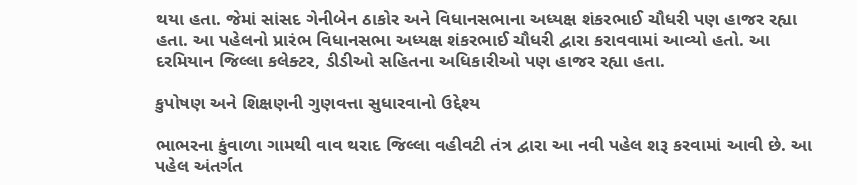થયા હતા. જેમાં સાંસદ ગેનીબેન ઠાકોર અને વિધાનસભાના અધ્યક્ષ શંકરભાઈ ચૌધરી પણ હાજર રહ્યા હતા. આ પહેલનો પ્રારંભ વિધાનસભા અધ્યક્ષ શંકરભાઈ ચૌધરી દ્વારા કરાવવામાં આવ્યો હતો. આ દરમિયાન જિલ્લા કલેક્ટર, ડીડીઓ સહિતના અધિકારીઓ પણ હાજર રહ્યા હતા.

કુપોષણ અને શિક્ષણની ગુણવત્તા સુધારવાનો ઉદ્દેશ્ય

ભાભરના કુંવાળા ગામથી વાવ થરાદ જિલ્લા વહીવટી તંત્ર દ્વારા આ નવી પહેલ શરૂ કરવામાં આવી છે. આ પહેલ અંતર્ગત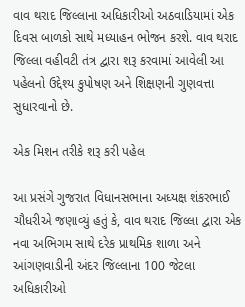વાવ થરાદ જિલ્લાના અધિકારીઓ અઠવાડિયામાં એક દિવસ બાળકો સાથે મધ્યાહન ભોજન કરશે. વાવ થરાદ જિલ્લા વહીવટી તંત્ર દ્વારા શરૂ કરવામાં આવેલી આ પહેલનો ઉદ્દેશ્ય કુપોષણ અને શિક્ષણની ગુણવત્તા સુધારવાનો છે.

એક મિશન તરીકે શરૂ કરી પહેલ

આ પ્રસંગે ગુજરાત વિધાનસભાના અધ્યક્ષ શંકરભાઈ ચૌધરીએ જણાવ્યું હતું કે, વાવ થરાદ જિલ્લા દ્વારા એક નવા અભિગમ સાથે દરેક પ્રાથમિક શાળા અને આંગણવાડીની અંદર જિલ્લાના 100 જેટલા અધિકારીઓ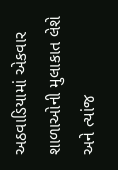અઠવાડિયામાં એકવાર શાળાઓની મુલાકાત લેશે અને ત્યાંજ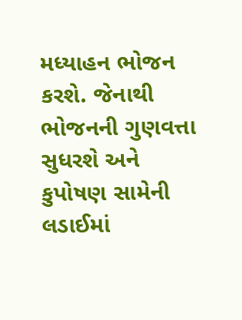મધ્યાહન ભોજન કરશે. જેનાથી ભોજનની ગુણવત્તા સુધરશે અને કુપોષણ સામેની લડાઈમાં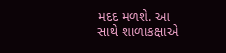મદદ મળશે. આ સાથે શાળાકક્ષાએ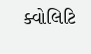ક્વોલિટિ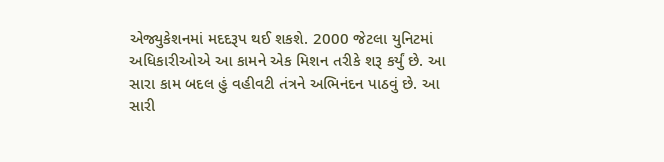એજ્યુકેશનમાં મદદરૂપ થઈ શકશે. 2000 જેટલા યુનિટમાં અધિકારીઓએ આ કામને એક મિશન તરીકે શરૂ કર્યું છે. આ સારા કામ બદલ હું વહીવટી તંત્રને અભિનંદન પાઠવું છે. આ સારી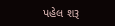પહેલ શરૂ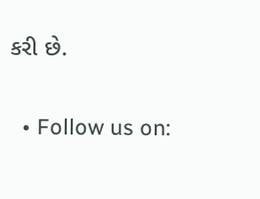કરી છે.

  • Follow us on: